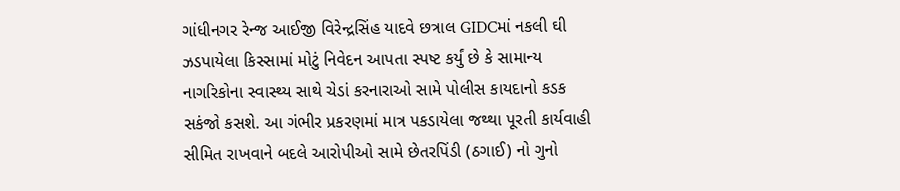ગાંધીનગર રેન્જ આઈજી વિરેન્દ્રસિંહ યાદવે છત્રાલ GIDCમાં નકલી ઘી ઝડપાયેલા કિસ્સામાં મોટું નિવેદન આપતા સ્પષ્ટ કર્યું છે કે સામાન્ય નાગરિકોના સ્વાસ્થ્ય સાથે ચેડાં કરનારાઓ સામે પોલીસ કાયદાનો કડક સકંજો કસશે. આ ગંભીર પ્રકરણમાં માત્ર પકડાયેલા જથ્થા પૂરતી કાર્યવાહી સીમિત રાખવાને બદલે આરોપીઓ સામે છેતરપિંડી (ઠગાઈ) નો ગુનો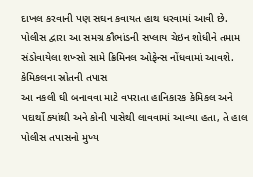દાખલ કરવાની પણ સઘન કવાયત હાથ ધરવામાં આવી છે. પોલીસ દ્વારા આ સમગ્ર કૌભાંડની સપ્લાય ચેઇન શોધીને તમામ સંડોવાયેલા શખ્સો સામે ક્રિમિનલ ઓફેન્સ નોંધવામાં આવશે.
કેમિકલના સ્રોતની તપાસ
આ નકલી ઘી બનાવવા માટે વપરાતા હાનિકારક કેમિકલ અને પદાર્થો ક્યાંથી અને કોની પાસેથી લાવવામાં આવ્યા હતા, તે હાલ પોલીસ તપાસનો મુખ્ય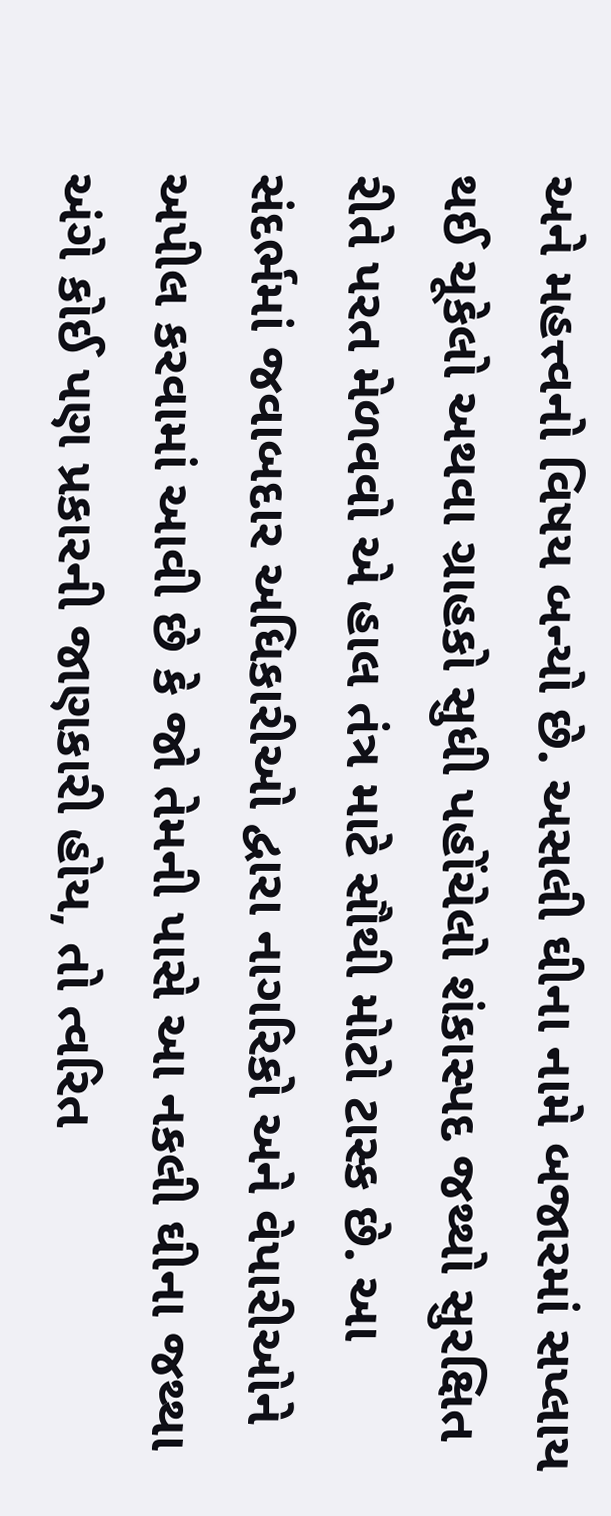અને મહત્ત્વનો વિષય બન્યો છે. અસલી ઘીના નામે બજારમાં સપ્લાય થઈ ચૂકેલો અથવા ગ્રાહકો સુધી પહોંચેલો શંકાસ્પદ જથ્થો સુરક્ષિત રીતે પરત મેળવવો એ હાલ તંત્ર માટે સૌથી મોટો ટાસ્ક છે. આ સંદર્ભમાં જવાબદાર અધિકારીઓ દ્વારા નાગરિકો અને વેપારીઓને અપીલ કરવામાં આવી છે કે જો તેમની પાસે આ નકલી ઘીના જથ્થા અંગે કોઈ પણ પ્રકારની જાણકારી હોય, તો ત્વરિત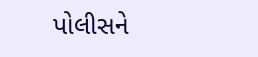પોલીસને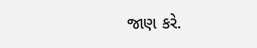જાણ કરે.